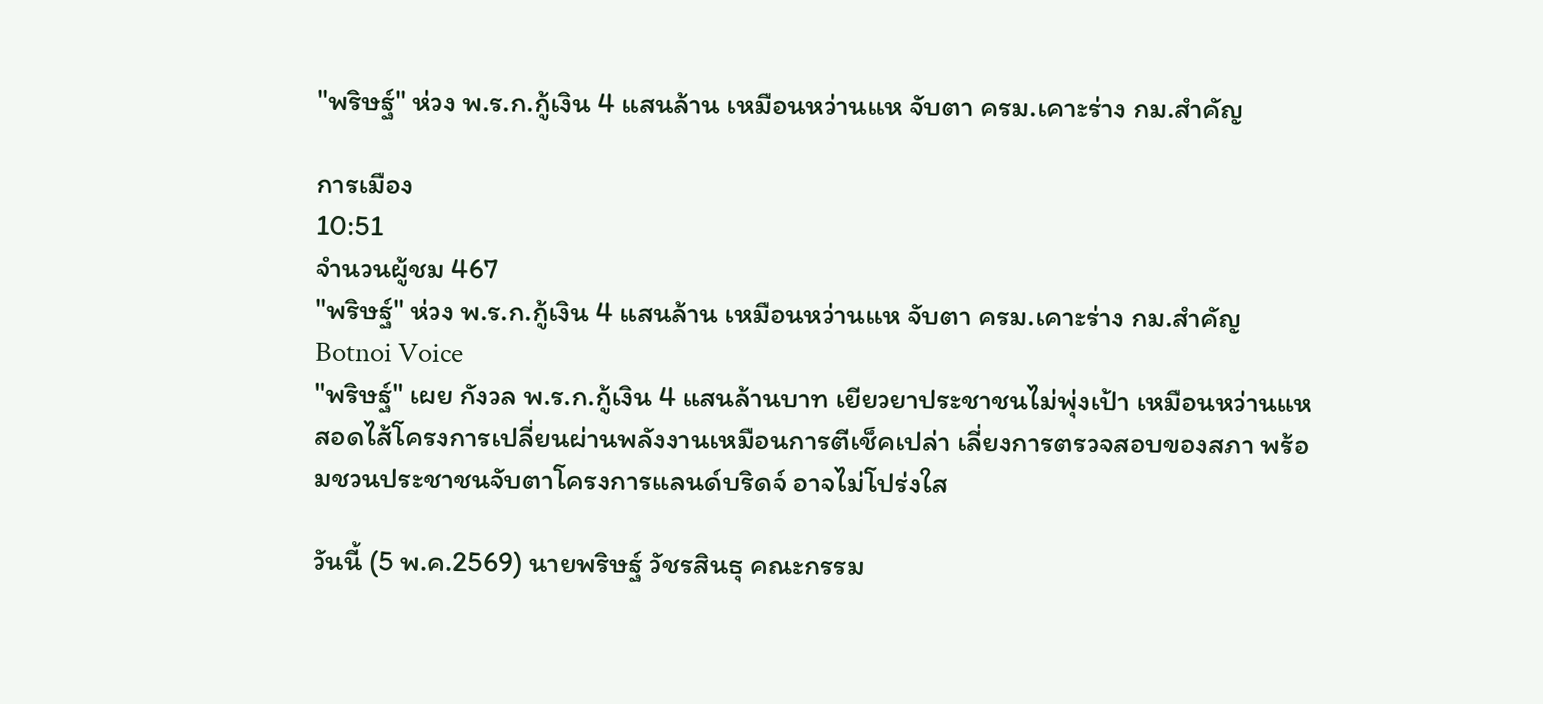"พริษฐ์" ห่วง พ.ร.ก.กู้เงิน 4 แสนล้าน เหมือนหว่านแห จับตา ครม.เคาะร่าง กม.สำคัญ

การเมือง
10:51
จำนวนผู้ชม 467
"พริษฐ์" ห่วง พ.ร.ก.กู้เงิน 4 แสนล้าน เหมือนหว่านแห จับตา ครม.เคาะร่าง กม.สำคัญ
Botnoi Voice
"พริษฐ์" เผย กังวล พ.ร.ก.กู้เงิน 4 แสนล้านบาท เยียวยาประชาชนไม่พุ่งเป้า เหมือนหว่านแห สอดไส้โครงการเปลี่ยนผ่านพลังงานเหมือนการตีเช็คเปล่า เลี่ยงการตรวจสอบของสภา พร้อมชวนประชาชนจับตาโครงการแลนด์บริดจ์ อาจไม่โปร่งใส

วันนี้ (5 พ.ค.2569) นายพริษฐ์ วัชรสินธุ คณะกรรม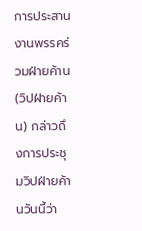การประสานงานพรรคร่วมฝ่ายค้าน (วิปฝ่ายค้าน) กล่าวถึงการประชุมวิปฝ่ายค้านวันนี้ว่า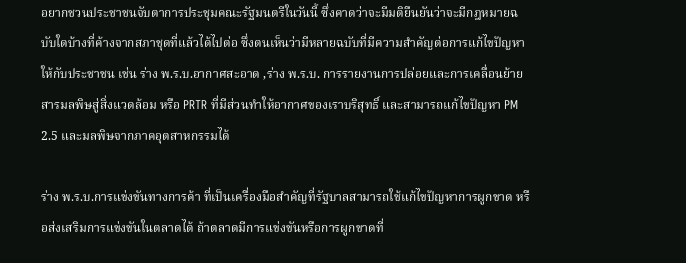อยากชวนประชาชนจับตาการประชุมคณะรัฐมนตรีในวันนี้ ซึ่งคาดว่าจะมีมติยืนยันว่าจะมีกฎหมายฉบับใดบ้างที่ค้างจากสภาชุดที่แล้วได้ไปต่อ ซึ่งตนเห็นว่ามีหลายฉบับที่มีความสำคัญต่อการแก้ไขปัญหาให้กับประชาชน เช่น ร่าง พ.ร.บ.อากาศสะอาด ,ร่าง พ.ร.บ. การรายงานการปล่อยและการเคลื่อนย้ายสารมลพิษสู่สิ่งแวดล้อม หรือ PRTR ที่มีส่วนทำให้อากาศของเราบริสุทธิ์ และสามารถแก้ไขปัญหา PM 2.5 และมลพิษจากภาคอุตสาหกรรมได้

ร่าง พ.ร.บ.การแข่งขันทางการค้า ที่เป็นเครื่องมือสำคัญที่รัฐบาลสามารถใช้แก้ไขปัญหาการผูกขาด หรือส่งเสริมการแข่งขันในตลาดได้ ถ้าตลาดมีการแข่งขันหรือการผูกขาดที่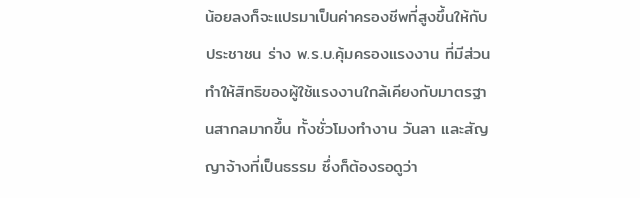น้อยลงก็จะแปรมาเป็นค่าครองชีพที่สูงขึ้นให้กับประชาชน ร่าง พ.ร.บ.คุ้มครองแรงงาน ที่มีส่วนทำให้สิทธิของผู้ใช้แรงงานใกล้เคียงกับมาตรฐานสากลมากขึ้น ทั้งชั่วโมงทำงาน วันลา และสัญญาจ้างที่เป็นธรรม ซึ่งก็ต้องรอดูว่า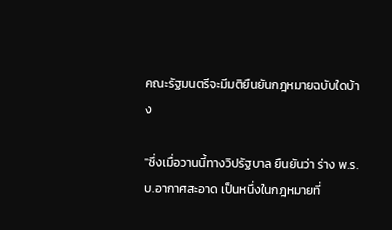คณะรัฐมนตรีจะมีมติยืนยันกฎหมายฉบับใดบ้าง

"ซึ่งเมื่อวานนี้ทางวิปรัฐบาล ยืนยันว่า ร่าง พ.ร.บ.อากาศสะอาด เป็นหนึ่งในกฎหมายที่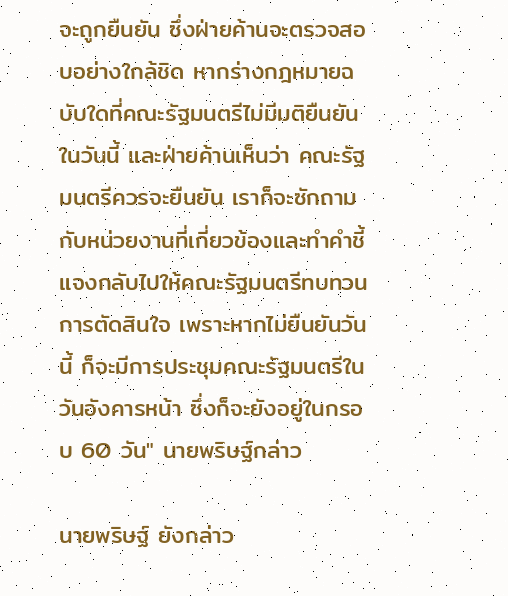จะถูกยืนยัน ซึ่งฝ่ายค้านจะตรวจสอบอย่างใกล้ชิด หากร่างกฎหมายฉบับใดที่คณะรัฐมนตรีไม่มีมติยืนยันในวันนี้ และฝ่ายค้านเห็นว่า คณะรัฐมนตรีควรจะยืนยัน เราก็จะซักถามกับหน่วยงานที่เกี่ยวข้องและทำคำชี้แจงกลับไปให้คณะรัฐมนตรีทบทวนการตัดสินใจ เพราะหากไม่ยืนยันวันนี้ ก็จะมีการประชุมคณะรัฐมนตรีในวันอังคารหน้า ซึ่งก็จะยังอยู่ในกรอบ 60 วัน" นายพริษฐ์กล่าว

นายพริษฐ์ ยังกล่าว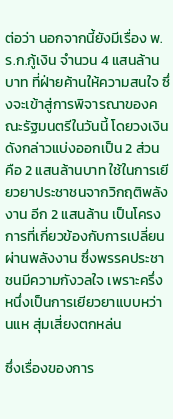ต่อว่า นอกจากนี้ยังมีเรื่อง พ.ร.ก.กู้เงิน จำนวน 4 แสนล้านบาท ที่ฝ่ายค้านให้ความสนใจ ซึ่งจะเข้าสู่การพิจารณาของคณะรัฐมนตรีในวันนี้ โดยวงเงินดังกล่าวแบ่งออกเป็น 2 ส่วน คือ 2 แสนล้านบาท ใช้ในการเยียวยาประชาชนจากวิกฤติพลังงาน อีก 2 แสนล้าน เป็นโครงการที่เกี่ยวข้องกับการเปลี่ยนผ่านพลังงาน ซึ่งพรรคประชาชนมีความกังวลใจ เพราะครึ่งหนึ่งเป็นการเยียวยาแบบหว่านแห สุ่มเสี่ยงตกหล่น

ซึ่งเรื่องของการ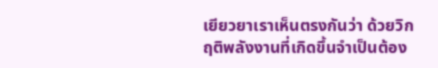เยียวยาเราเห็นตรงกันว่า ด้วยวิกฤติพลังงานที่เกิดขึ้นจำเป็นต้อง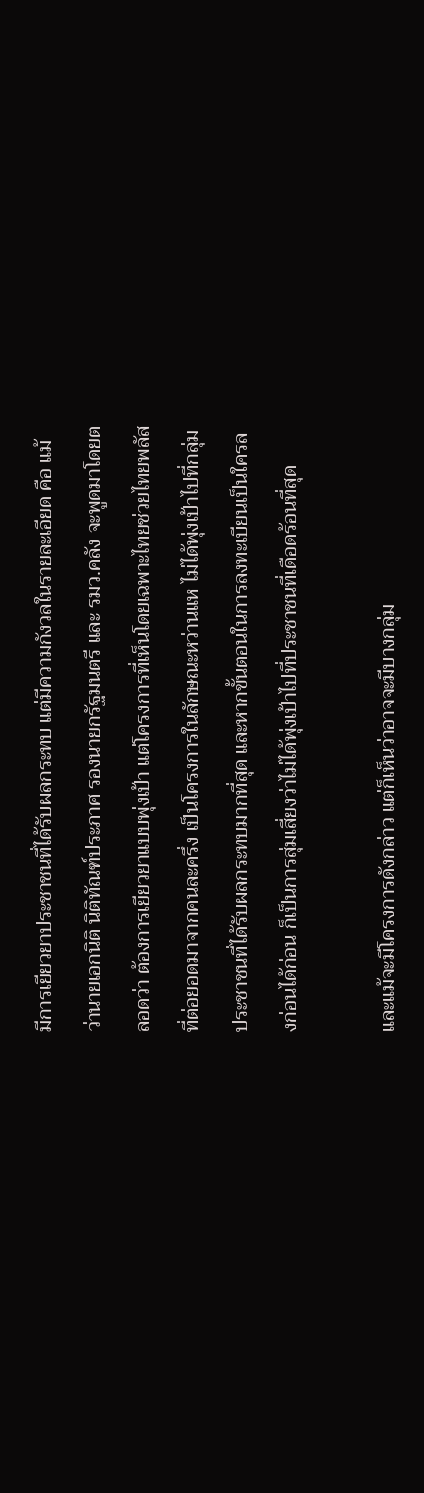มีการเยียวยาประชาชนที่ได้รับผลกระทบ แต่มีความกังวลในรายละเอียด คือ แม้ว่านายเอกนิติ นิติทัณฑ์ประภาศ รองนายกรัฐมนตรี และ รมว.คลัง จะพูดมาโดยตลอดว่า ต้องการเยียวยาแบบพุ่งเป้า แต่โครงการที่เห็นโดยเฉพาะไทยช่วยไทยพลัส ที่ต่อยอดมาจากคนละครึ่ง เป็นโครงการในลักษณะหว่านแห ไม่ได้พุ่งเป้าไปที่กลุ่มประชาชนที่ได้รับผลกระทบมากที่สุด และหากขั้นตอนในการลงทะเบียนเป็นใครลงก่อนได้ก่อน ก็เป็นการสุ่มเสี่ยงว่าไม่ได้พุ่งเป้าไปที่ประชาชนที่เดือดร้อนที่สุด

และแม้จะมีโครงการดังกล่าว แต่ก็เห็นว่าอาจจะมีบางกลุ่ม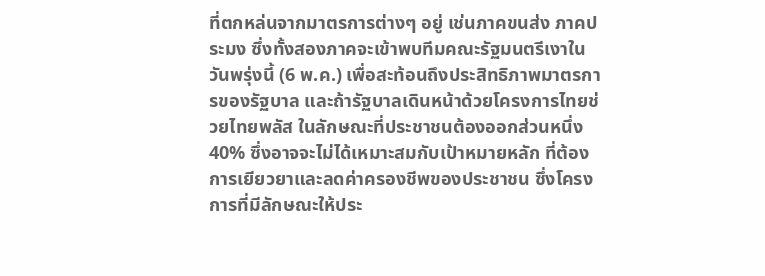ที่ตกหล่นจากมาตรการต่างๆ อยู่ เช่นภาคขนส่ง ภาคประมง ซึ่งทั้งสองภาคจะเข้าพบทีมคณะรัฐมนตรีเงาในวันพรุ่งนี้ (6 พ.ค.) เพื่อสะท้อนถึงประสิทธิภาพมาตรการของรัฐบาล และถ้ารัฐบาลเดินหน้าด้วยโครงการไทยช่วยไทยพลัส ในลักษณะที่ประชาชนต้องออกส่วนหนึ่ง 40% ซึ่งอาจจะไม่ได้เหมาะสมกับเป้าหมายหลัก ที่ต้องการเยียวยาและลดค่าครองชีพของประชาชน ซึ่งโครงการที่มีลักษณะให้ประ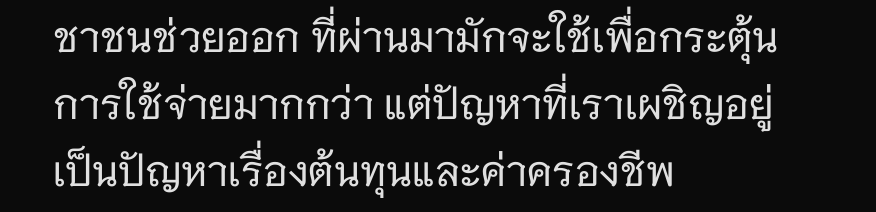ชาชนช่วยออก ที่ผ่านมามักจะใช้เพื่อกระตุ้นการใช้จ่ายมากกว่า แต่ปัญหาที่เราเผชิญอยู่เป็นปัญหาเรื่องต้นทุนและค่าครองชีพ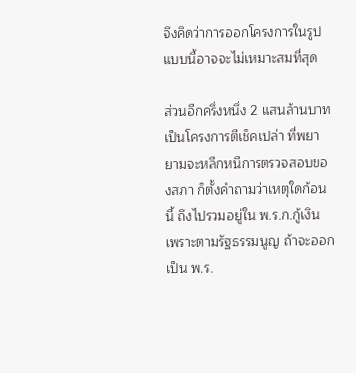จึงคิดว่าการออกโครงการในรูปแบบนี้อาจจะไม่เหมาะสมที่สุด

ส่วนอีกครึ่งหนึ่ง 2 แสนล้านบาท เป็นโครงการตีเช็คเปล่า ที่พยายามจะหลีกหนีการตรวจสอบของสภา ก็ตั้งคำถามว่าเหตุใดก้อนนี้ ถึงไปรวมอยู่ใน พ.ร.ก.กู้เงิน เพราะตามรัฐธรรมนูญ ถ้าจะออกเป็น พ.ร.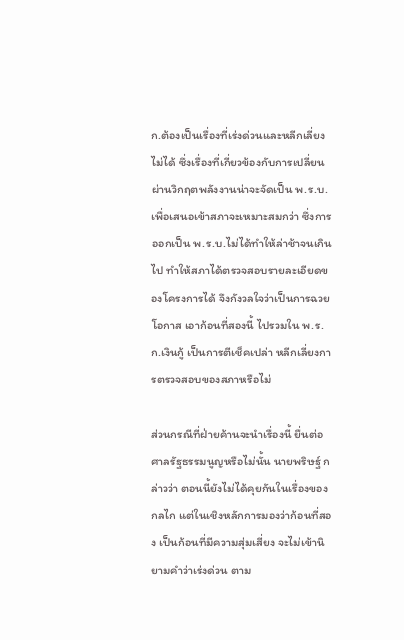ก.ต้องเป็นเรื่องที่เร่งด่วนและหลีกเลี่ยงไม่ได้ ซึ่งเรื่องที่เกี่ยวข้องกับการเปลี่ยนผ่านวิกฤตพลังงานน่าจะจัดเป็น พ.ร.บ.เพื่อเสนอเข้าสภาจะเหมาะสมกว่า ซึ่งการออกเป็น พ.ร.บ.ไม่ได้ทำให้ล่าช้าจนเกินไป ทำให้สภาได้ตรวจสอบรายละเอียดของโครงการได้ จึงกังวลใจว่าเป็นการฉวยโอกาส เอาก้อนที่สองนี้ ไปรวมใน พ.ร.ก.เงินกู้ เป็นการตีเช็คเปล่า หลีกเลี่ยงการตรวจสอบของสภาหรือไม่

ส่วนกรณีที่ฝ่ายค้านจะนำเรื่องนี้ ยื่นต่อศาลรัฐธรรมนูญหรือไม่นั้น นายพริษฐ์ กล่าวว่า ตอนนี้ยังไม่ได้คุยกันในเรื่องของกลไก แต่ในเชิงหลักการมองว่าก้อนที่สอง เป็นก้อนที่มีความสุ่มเสี่ยง จะไม่เข้านิยามคำว่าเร่งด่วน ตาม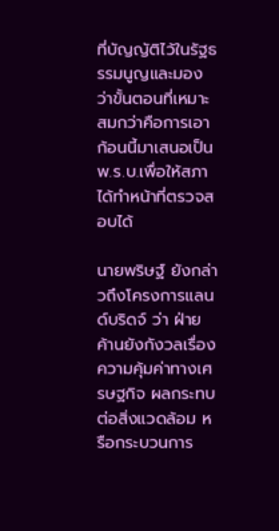ที่บัญญัติไว้ในรัฐธรรมนูญและมองว่าขั้นตอนที่เหมาะสมกว่าคือการเอาก้อนนี้มาเสนอเป็น พ.ร.บ.เพื่อให้สภาได้ทำหน้าที่ตรวจสอบได้

นายพริษฐ์ ยังกล่าวถึงโครงการแลนด์บริดจ์ ว่า ฝ่ายค้านยังกังวลเรื่องความคุ้มค่าทางเศรษฐกิจ ผลกระทบต่อสิ่งแวดล้อม หรือกระบวนการ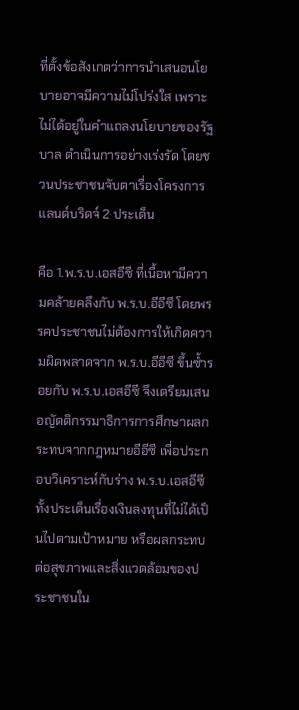ที่ตั้งข้อสังเกตว่าการนำเสนอนโยบายอาจมีความไม่โปร่งใส เพราะไม่ได้อยู่ในคำแถลงนโยบายของรัฐบาล ดำเนินการอย่างเร่งรัด โดยชวนประชาชนจับตาเรื่องโครงการแลนด์บริดจ์ 2 ประเด็น

คือ 1.พ.ร.บ.เอสอีซี ที่เนื้อหามีความคล้ายคลึงกับ พ.ร.บ.อีอีซี โดยพรรคประชาชนไม่ต้องการให้เกิดความผิดพลาดจาก พ.ร.บ.อีอีซี ขึ้นซ้ำรอยกับ พ.ร.บ.เอสอีซี จึงเตรียมเสนอญัตติกรรมาธิการการศึกษาผลกระทบจากกฎหมายอีอีซี เพื่อประกอบวิเคราะห์กับร่าง พ.ร.บ.เอสอีซี ทั้งประเด็นเรื่องเงินลงทุนที่ไม่ได้เป็นไปตามเป้าหมาย หรือผลกระทบต่อสุขภาพและสิ่งแวดล้อมของประชาชนใน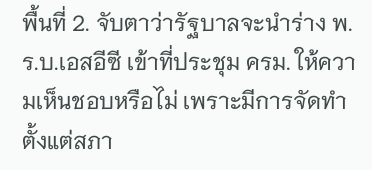พื้นที่ 2. จับตาว่ารัฐบาลจะนำร่าง พ.ร.บ.เอสอีซี เข้าที่ประชุม ครม. ให้ความเห็นชอบหรือไม่ เพราะมีการจัดทำตั้งแต่สภา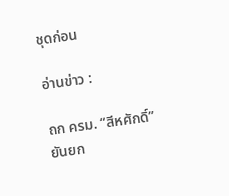ชุดก่อน

อ่านข่าว :

ถก ครม. “สีหศักดิ์” ยันยก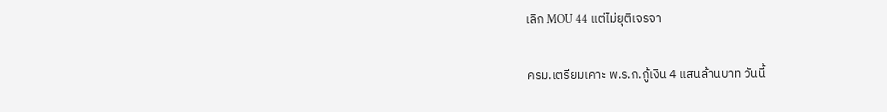เลิก MOU 44 แต่ไม่ยุติเจรจา

ครม.เตรียมเคาะ พ.ร.ก.กู้เงิน 4 แสนล้านบาท วันนี้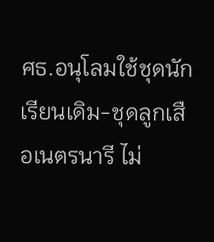ศธ.อนุโลมใช้ชุดนักเรียนเดิม-ชุดลูกเสือเนตรนารี ไม่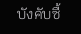บังคับซื้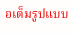อเต็มรูปแบบ